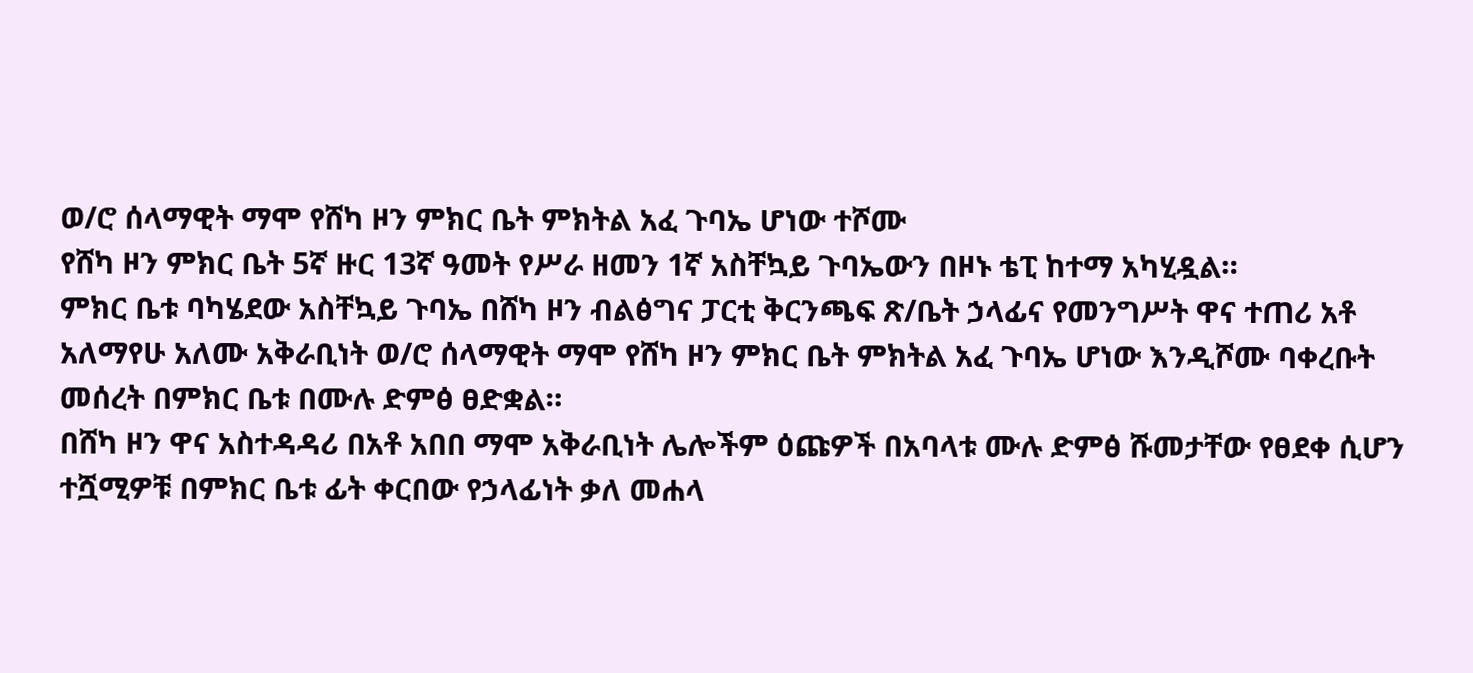ወ/ሮ ሰላማዊት ማሞ የሸካ ዞን ምክር ቤት ምክትል አፈ ጉባኤ ሆነው ተሾሙ
የሸካ ዞን ምክር ቤት 5ኛ ዙር 13ኛ ዓመት የሥራ ዘመን 1ኛ አስቸኳይ ጉባኤውን በዞኑ ቴፒ ከተማ አካሂዷል።
ምክር ቤቱ ባካሄደው አስቸኳይ ጉባኤ በሸካ ዞን ብልፅግና ፓርቲ ቅርንጫፍ ጽ/ቤት ኃላፊና የመንግሥት ዋና ተጠሪ አቶ አለማየሁ አለሙ አቅራቢነት ወ/ሮ ሰላማዊት ማሞ የሸካ ዞን ምክር ቤት ምክትል አፈ ጉባኤ ሆነው እንዲሾሙ ባቀረቡት መሰረት በምክር ቤቱ በሙሉ ድምፅ ፀድቋል።
በሸካ ዞን ዋና አስተዳዳሪ በአቶ አበበ ማሞ አቅራቢነት ሌሎችም ዕጩዎች በአባላቱ ሙሉ ድምፅ ሹመታቸው የፀደቀ ሲሆን ተሿሚዎቹ በምክር ቤቱ ፊት ቀርበው የኃላፊነት ቃለ መሐላ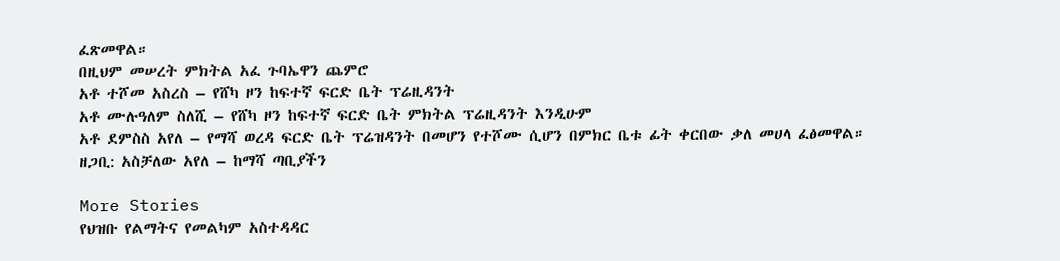ፈጽመዋል።
በዚህም መሠረት ምክትል አፈ ጉባኤዋን ጨምሮ
አቶ ተሾመ አስረስ – የሸካ ዞን ከፍተኛ ፍርድ ቤት ፕሬዚዳንት
አቶ ሙሉዓለም ስለሺ – የሸካ ዞን ከፍተኛ ፍርድ ቤት ምክትል ፕሬዚዳንት እንዲሁም
አቶ ደምስስ አየለ – የማሻ ወረዳ ፍርድ ቤት ፕሬዝዳንት በመሆን የተሾሙ ሲሆን በምክር ቤቱ ፊት ቀርበው ቃለ መሀላ ፈፅመዋል።
ዘጋቢ: አስቻለው አየለ – ከማሻ ጣቢያችን

More Stories
የህዝቡ የልማትና የመልካም አስተዳዳር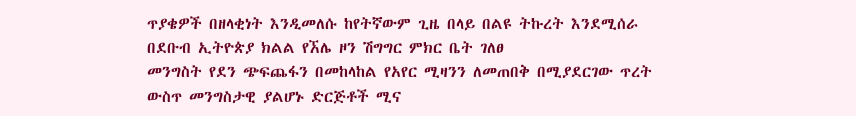ጥያቄዎች በዘላቂነት እንዲመለሱ ከየትኛውም ጊዜ በላይ በልዩ ትኩረት እንደሚሰራ በደቡብ ኢትዮጵያ ክልል የኧሌ ዞን ሽግግር ምክር ቤት ገለፀ
መንግስት የደን ጭፍጨፋን በመከላከል የአየር ሚዛንን ለመጠበቅ በሚያደርገው ጥረት ውስጥ መንግስታዊ ያልሆኑ ድርጅቶች ሚና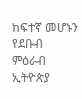ከፍተኛ መሆኑን የደቡብ ምዕራብ ኢትዮጵያ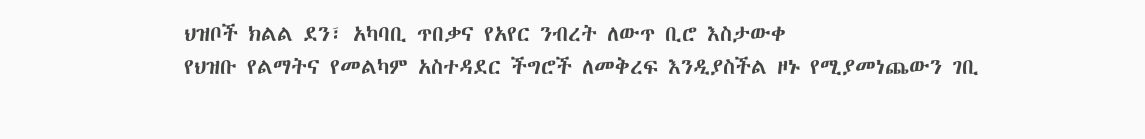ህዝቦች ክልል ደን፣ አካባቢ ጥበቃና የአየር ንብረት ለውጥ ቢሮ እስታውቀ
የህዝቡ የልማትና የመልካም አስተዳደር ችግሮች ለመቅረፍ እንዲያስችል ዞኑ የሚያመነጨውን ገቢ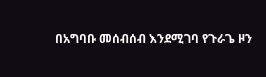በአግባቡ መሰብሰብ እንደሚገባ የጉራጌ ዞን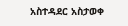አስተዳደር አስታወቀ